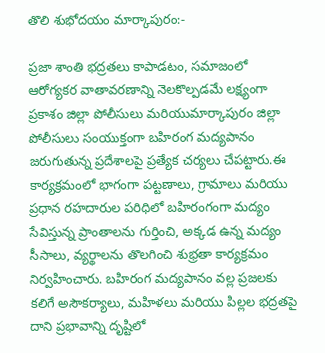తొలి శుభోదయం మార్కాపురం:-

ప్రజా శాంతి భద్రతలు కాపాడటం, సమాజంలో ఆరోగ్యకర వాతావరణాన్ని నెలకొల్పడమే లక్ష్యంగా ప్రకాశం జిల్లా పోలీసులు మరియుమార్కాపురం జిల్లా పోలీసులు సంయుక్తంగా బహిరంగ మద్యపానం జరుగుతున్న ప్రదేశాలపై ప్రత్యేక చర్యలు చేపట్టారు.ఈ కార్యక్రమంలో భాగంగా పట్టణాలు, గ్రామాలు మరియు ప్రధాన రహదారుల పరిధిలో బహిరంగంగా మద్యం సేవిస్తున్న ప్రాంతాలను గుర్తించి, అక్కడ ఉన్న మద్యం సీసాలు, వ్యర్థాలను తొలగించి శుభ్రతా కార్యక్రమం నిర్వహించారు. బహిరంగ మద్యపానం వల్ల ప్రజలకు కలిగే అసౌకర్యాలు, మహిళలు మరియు పిల్లల భద్రతపై దాని ప్రభావాన్ని దృష్టిలో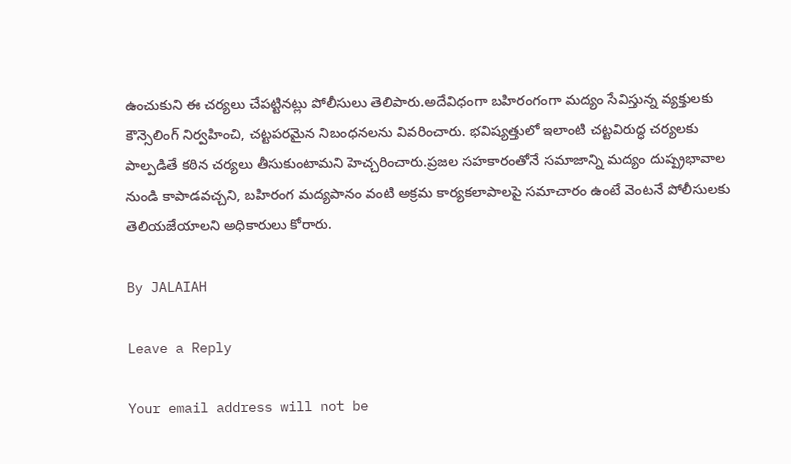ఉంచుకుని ఈ చర్యలు చేపట్టినట్లు పోలీసులు తెలిపారు.అదేవిధంగా బహిరంగంగా మద్యం సేవిస్తున్న వ్యక్తులకు కౌన్సెలింగ్ నిర్వహించి, చట్టపరమైన నిబంధనలను వివరించారు. భవిష్యత్తులో ఇలాంటి చట్టవిరుద్ధ చర్యలకు పాల్పడితే కఠిన చర్యలు తీసుకుంటామని హెచ్చరించారు.ప్రజల సహకారంతోనే సమాజాన్ని మద్యం దుష్ప్రభావాల నుండి కాపాడవచ్చని, బహిరంగ మద్యపానం వంటి అక్రమ కార్యకలాపాలపై సమాచారం ఉంటే వెంటనే పోలీసులకు తెలియజేయాలని అధికారులు కోరారు.

By JALAIAH

Leave a Reply

Your email address will not be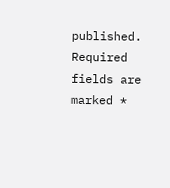published. Required fields are marked *